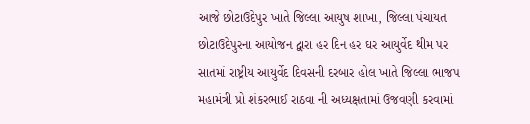આજે છોટાઉદેપુર ખાતે જિલ્લા આયુષ શાખા, જિલ્લા પંચાયત છોટાઉદેપુરના આયોજન દ્વારા હર દિન હર ઘર આયુર્વેદ થીમ પર સાતમાં રાષ્ટ્રીય આયુર્વેદ દિવસની દરબાર હોલ ખાતે જિલ્લા ભાજપ મહામંત્રી પ્રો શંકરભાઈ રાઠવા ની અધ્યક્ષતામાં ઉજવણી કરવામાં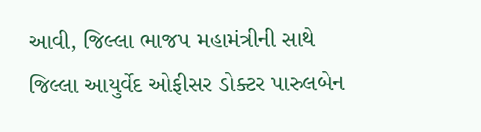આવી, જિલ્લા ભાજપ મહામંત્રીની સાથે જિલ્લા આયુર્વેદ ઓફીસર ડોક્ટર પારુલબેન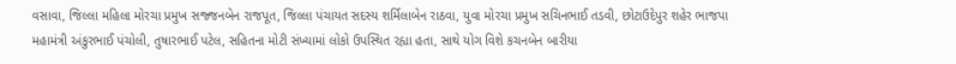વસાવા, જિલ્લા મહિલા મોરચા પ્રમુખ સજ્જનબેન રાજપૂત, જિલ્લા પંચાયત સદસ્ય શર્મિલાબેન રાઠવા, યુવા મોરચા પ્રમુખ સચિનભાઈ તડવી, છોટાઉદેપુર શહેર ભાજપા મહામંત્રી અંકુરભાઈ પંચોલી, તુષારભાઈ પટેલ, સહિતના મોટી સંખ્યામાં લોકો ઉપસ્થિત રહ્યા હતા, સાથે યોગ વિશે કચનબેન બારીયા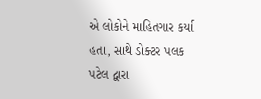એ લોકોને માહિતગાર કર્યા હતા, સાથે ડોક્ટર પલક પટેલ દ્વારા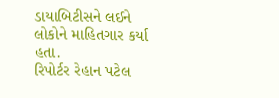ડાયાબિટીસને લઈને લોકોને માહિતગાર કર્યા હતા.
રિપોર્ટર રેહાન પટેલ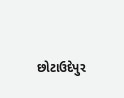છોટાઉદેપુર